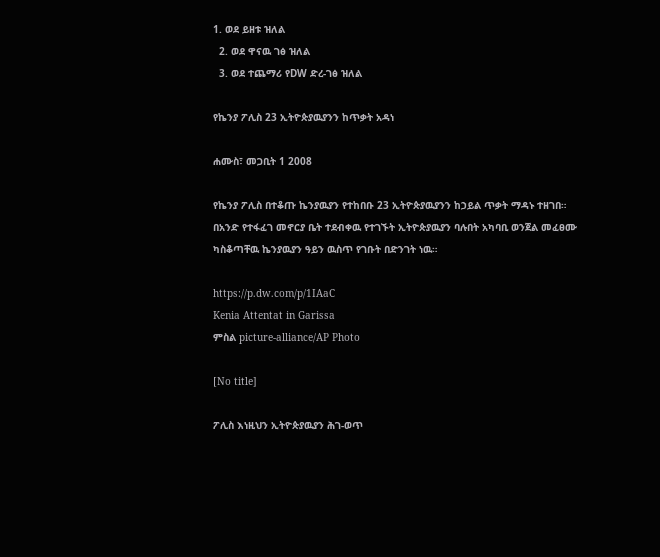1. ወደ ይዘቱ ዝለል
  2. ወደ ዋናዉ ገፅ ዝለል
  3. ወደ ተጨማሪ የDW ድረ-ገፅ ዝለል

የኬንያ ፖሊስ 23 ኢትዮጵያዉያንን ከጥቃት አዳነ

ሐሙስ፣ መጋቢት 1 2008

የኬንያ ፖሊስ በተቆጡ ኬንያዉያን የተከበቡ 23 ኢትዮጵያዉያንን ከኃይል ጥቃት ማዳኑ ተዘገበ። በአንድ የተፋፈገ መኖርያ ቤት ተደብቀዉ የተገኙት ኢትዮጵያዉያን ባሉበት አካባቢ ወንጀል መፈፀሙ ካስቆጣቸዉ ኬንያዉያን ዓይን ዉስጥ የገቡት በድንገት ነዉ።

https://p.dw.com/p/1IAaC
Kenia Attentat in Garissa
ምስል picture-alliance/AP Photo

[No title]

ፖሊስ እነዚህን ኢትዮጵያዉያን ሕገ-ወጥ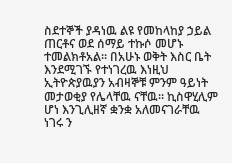ስደተኞች ያዳነዉ ልዩ የመከላከያ ኃይል ጠርቶና ወደ ሰማይ ተኩሶ መሆኑ ተመልክቶአል። በአሁኑ ወቅት እስር ቤት እንደሚገኙ የተነገረዉ እነዚህ ኢትዮጵያዉያን አብዛኞቹ ምንም ዓይነት መታወቂያ የሌላቸዉ ናቸዉ። ኪስዋሂሊም ሆነ እንጊሊዘኛ ቋንቋ አለመናገራቸዉ ነገሩ ን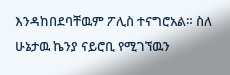እንዳከበደባቸዉም ፖሊስ ተናግሮአል። ስለ ሁኔታዉ ኬንያ ናይሮቢ የሚገኘዉን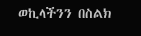ወኪላችንን በስልክ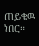ጠይቄዉ ነበር።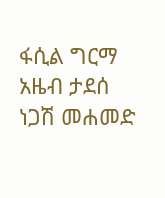ፋሲል ግርማ
አዜብ ታደሰ
ነጋሽ መሐመድ